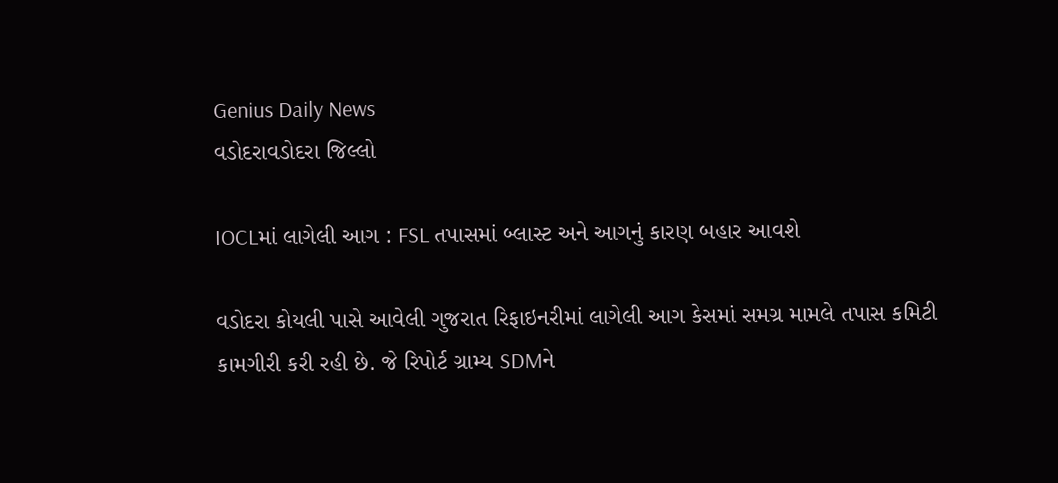Genius Daily News
વડોદરાવડોદરા જિલ્લો

IOCLમાં લાગેલી આગ : FSL તપાસમાં બ્લાસ્ટ અને આગનું કારણ બહાર આવશે

વડોદરા કોયલી પાસે આવેલી ગુજરાત રિફાઇનરીમાં લાગેલી આગ કેસમાં સમગ્ર મામલે તપાસ કમિટી કામગીરી કરી રહી છે. જે રિપોર્ટ ગ્રામ્ય SDMને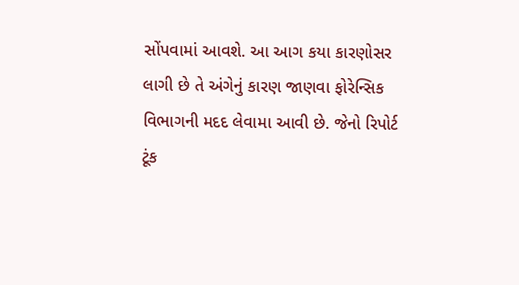સોંપવામાં આવશે. આ આગ કયા કારણોસર લાગી છે તે અંગેનું કારણ જાણવા ફોરેન્સિક વિભાગની મદદ લેવામા આવી છે. જેનો રિપોર્ટ ટૂંક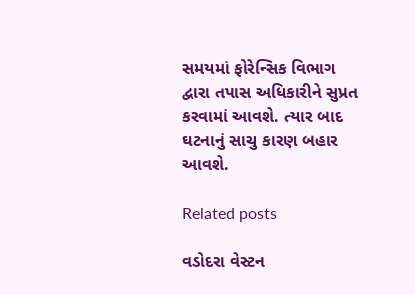સમયમાં ફોરેન્સિક વિભાગ દ્વારા તપાસ અધિકારીને સુપ્રત કરવામાં આવશે. ત્યાર બાદ ઘટનાનું સાચુ કારણ બહાર આવશે.

Related posts

વડોદરા વેસ્ટન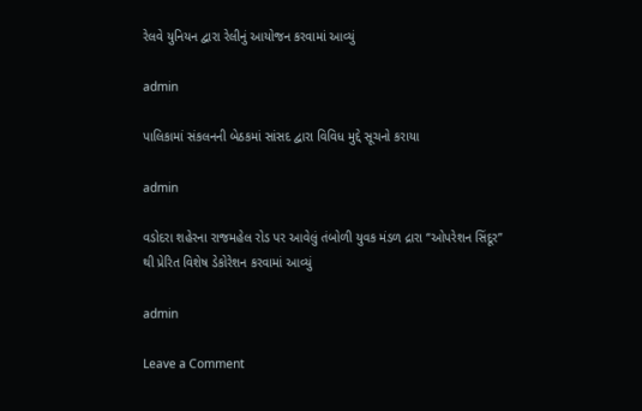રેલવે યુનિયન દ્વારા રેલીનું આયોજન કરવામાં આવ્યું

admin

પાલિકામાં સંકલનની બેઠકમાં સાંસદ દ્વારા વિવિધ મુદ્દે સૂચનો કરાયા

admin

વડોદરા શહેરના રાજમહેલ રોડ પર આવેલું તંબોળી યુવક મંડળ દ્રારા “ઓપરેશન સિંદૂર” થી પ્રેરિત વિશેષ ડેકોરેશન કરવામાં આવ્યું

admin

Leave a Comment